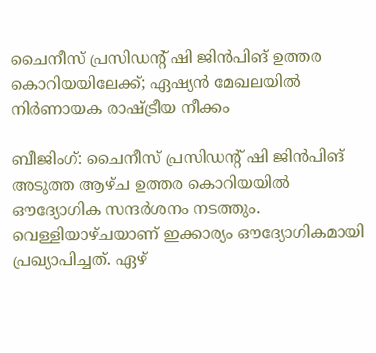ചൈനീസ് പ്രസിഡന്റ് ഷി ജിൻപിങ് ഉത്തര കൊറിയയിലേക്ക്; ഏഷ്യൻ മേഖലയിൽ നിർണായക രാഷ്ട്രീയ നീക്കം

ബീജിംഗ്: ചൈനീസ് പ്രസിഡന്റ് ഷി ജിൻപിങ് അടുത്ത ആഴ്ച ഉത്തര കൊറിയയിൽ ഔദ്യോഗിക സന്ദർശനം നടത്തും. വെള്ളിയാഴ്ചയാണ് ഇക്കാര്യം ഔദ്യോഗികമായി പ്രഖ്യാപിച്ചത്. ഏഴ്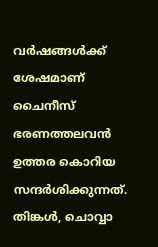വർഷങ്ങൾക്ക് ശേഷമാണ് ചൈനീസ് ഭരണത്തലവൻ ഉത്തര കൊറിയ സന്ദർശിക്കുന്നത്. തിങ്കൾ, ചൊവ്വാ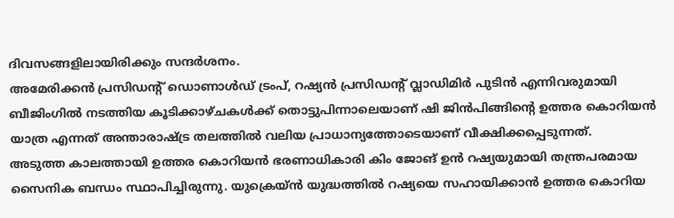ദിവസങ്ങളിലായിരിക്കും സന്ദർശനം.
അമേരിക്കൻ പ്രസിഡന്റ് ഡൊണാൾഡ് ട്രംപ്, റഷ്യൻ പ്രസിഡന്റ് വ്ലാഡിമിർ പുടിൻ എന്നിവരുമായി ബീജിംഗിൽ നടത്തിയ കൂടിക്കാഴ്ചകൾക്ക് തൊട്ടുപിന്നാലെയാണ് ഷി ജിൻപിങ്ങിന്റെ ഉത്തര കൊറിയൻ യാത്ര എന്നത് അന്താരാഷ്ട്ര തലത്തിൽ വലിയ പ്രാധാന്യത്തോടെയാണ് വീക്ഷിക്കപ്പെടുന്നത്.
അടുത്ത കാലത്തായി ഉത്തര കൊറിയൻ ഭരണാധികാരി കിം ജോങ് ഉൻ റഷ്യയുമായി തന്ത്രപരമായ സൈനിക ബന്ധം സ്ഥാപിച്ചിരുന്നു. യുക്രെയ്ൻ യുദ്ധത്തിൽ റഷ്യയെ സഹായിക്കാൻ ഉത്തര കൊറിയ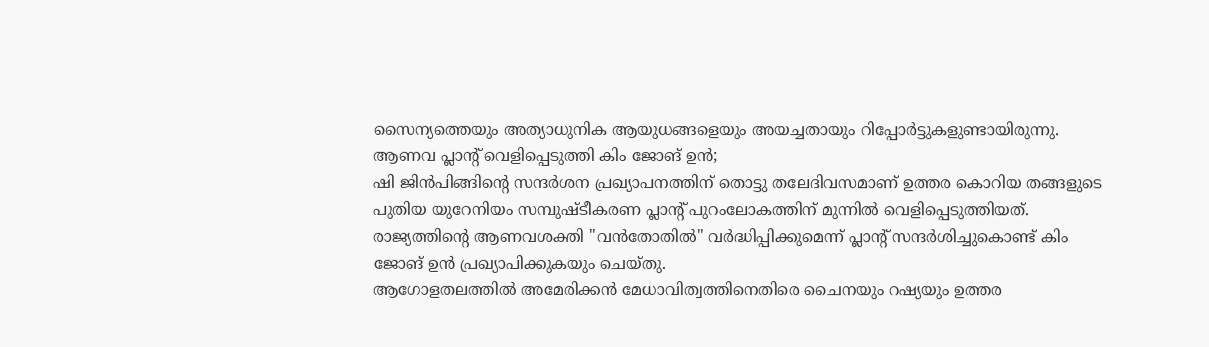സൈന്യത്തെയും അത്യാധുനിക ആയുധങ്ങളെയും അയച്ചതായും റിപ്പോർട്ടുകളുണ്ടായിരുന്നു.
ആണവ പ്ലാന്റ് വെളിപ്പെടുത്തി കിം ജോങ് ഉൻ;
ഷി ജിൻപിങ്ങിന്റെ സന്ദർശന പ്രഖ്യാപനത്തിന് തൊട്ടു തലേദിവസമാണ് ഉത്തര കൊറിയ തങ്ങളുടെ പുതിയ യുറേനിയം സമ്പുഷ്ടീകരണ പ്ലാന്റ് പുറംലോകത്തിന് മുന്നിൽ വെളിപ്പെടുത്തിയത്. രാജ്യത്തിന്റെ ആണവശക്തി "വൻതോതിൽ" വർദ്ധിപ്പിക്കുമെന്ന് പ്ലാന്റ് സന്ദർശിച്ചുകൊണ്ട് കിം ജോങ് ഉൻ പ്രഖ്യാപിക്കുകയും ചെയ്തു.
ആഗോളതലത്തിൽ അമേരിക്കൻ മേധാവിത്വത്തിനെതിരെ ചൈനയും റഷ്യയും ഉത്തര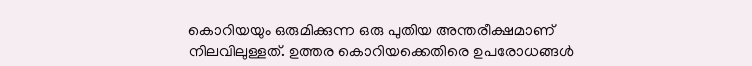കൊറിയയും ഒരുമിക്കുന്ന ഒരു പുതിയ അന്തരീക്ഷമാണ് നിലവിലുള്ളത്. ഉത്തര കൊറിയക്കെതിരെ ഉപരോധങ്ങൾ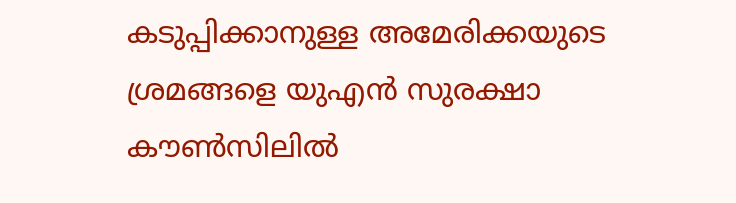കടുപ്പിക്കാനുള്ള അമേരിക്കയുടെ ശ്രമങ്ങളെ യുഎൻ സുരക്ഷാ കൗൺസിലിൽ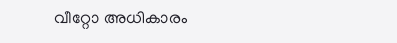വീറ്റോ അധികാരം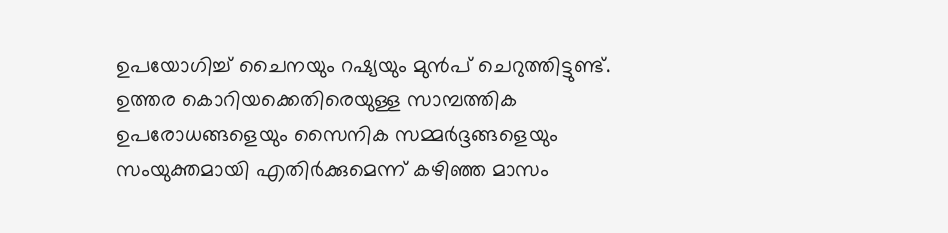ഉപയോഗിച്ച് ചൈനയും റഷ്യയും മുൻപ് ചെറുത്തിട്ടുണ്ട്. ഉത്തര കൊറിയക്കെതിരെയുള്ള സാമ്പത്തിക ഉപരോധങ്ങളെയും സൈനിക സമ്മർദ്ദങ്ങളെയും സംയുക്തമായി എതിർക്കുമെന്ന് കഴിഞ്ഞ മാസം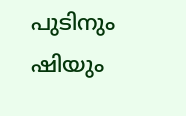പുടിനും ഷിയും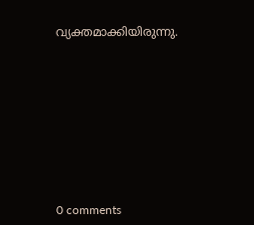വ്യക്തമാക്കിയിരുന്നു.










0 comments